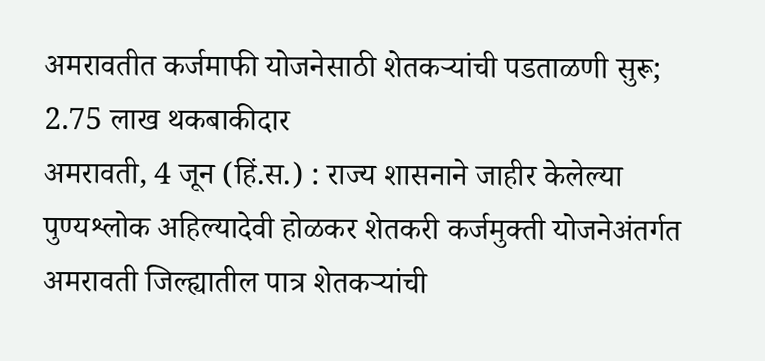अमरावतीत कर्जमाफी योजनेसाठी शेतकऱ्यांची पडताळणी सुरू; 2.75 लाख थकबाकीदार
अमरावती, 4 जून (हिं.स.) : राज्य शासनाने जाहीर केलेल्या पुण्यश्लोक अहिल्यादेवी होळकर शेतकरी कर्जमुक्ती योजनेअंतर्गत अमरावती जिल्ह्यातील पात्र शेतकऱ्यांची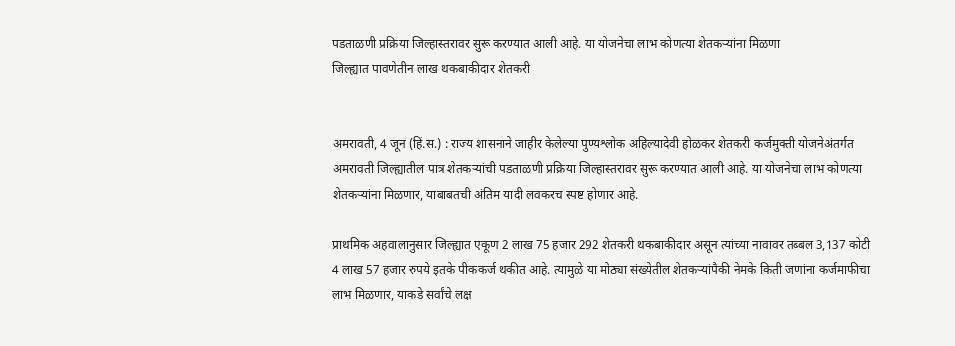पडताळणी प्रक्रिया जिल्हास्तरावर सुरू करण्यात आली आहे. या योजनेचा लाभ कोणत्या शेतकऱ्यांना मिळणा
जिल्ह्यात पावणेतीन लाख थकबाकीदार शेतकरी


अमरावती, 4 जून (हिं.स.) : राज्य शासनाने जाहीर केलेल्या पुण्यश्लोक अहिल्यादेवी होळकर शेतकरी कर्जमुक्ती योजनेअंतर्गत अमरावती जिल्ह्यातील पात्र शेतकऱ्यांची पडताळणी प्रक्रिया जिल्हास्तरावर सुरू करण्यात आली आहे. या योजनेचा लाभ कोणत्या शेतकऱ्यांना मिळणार, याबाबतची अंतिम यादी लवकरच स्पष्ट होणार आहे.

प्राथमिक अहवालानुसार जिल्ह्यात एकूण 2 लाख 75 हजार 292 शेतकरी थकबाकीदार असून त्यांच्या नावावर तब्बल 3,137 कोटी 4 लाख 57 हजार रुपये इतके पीककर्ज थकीत आहे. त्यामुळे या मोठ्या संख्येतील शेतकऱ्यांपैकी नेमके किती जणांना कर्जमाफीचा लाभ मिळणार, याकडे सर्वांचे लक्ष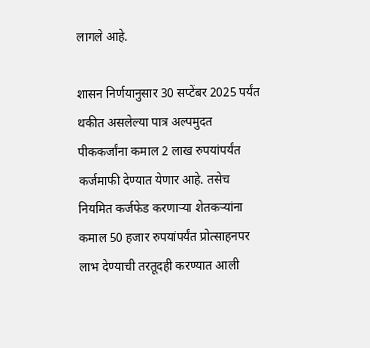लागले आहे.

शासन निर्णयानुसार 30 सप्टेंबर 2025 पर्यंत थकीत असलेल्या पात्र अल्पमुदत पीककर्जांना कमाल 2 लाख रुपयांपर्यंत कर्जमाफी देण्यात येणार आहे. तसेच नियमित कर्जफेड करणाऱ्या शेतकऱ्यांना कमाल 50 हजार रुपयांपर्यंत प्रोत्साहनपर लाभ देण्याची तरतूदही करण्यात आली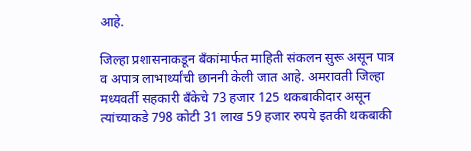आहे.

जिल्हा प्रशासनाकडून बँकांमार्फत माहिती संकलन सुरू असून पात्र व अपात्र लाभार्थ्यांची छाननी केली जात आहे. अमरावती जिल्हा मध्यवर्ती सहकारी बँकेचे 73 हजार 125 थकबाकीदार असून त्यांच्याकडे 798 कोटी 31 लाख 59 हजार रुपये इतकी थकबाकी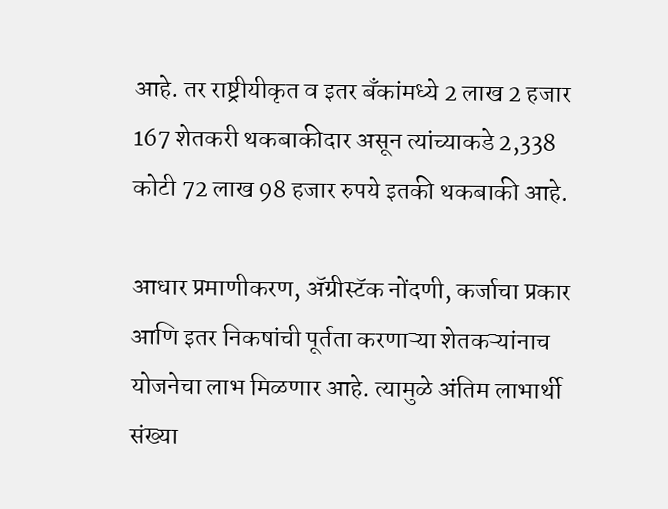आहे. तर राष्ट्रीयीकृत व इतर बँकांमध्ये 2 लाख 2 हजार 167 शेतकरी थकबाकीदार असून त्यांच्याकडे 2,338 कोटी 72 लाख 98 हजार रुपये इतकी थकबाकी आहे.

आधार प्रमाणीकरण, ॲग्रीस्टॅक नोंदणी, कर्जाचा प्रकार आणि इतर निकषांची पूर्तता करणाऱ्या शेतकऱ्यांनाच योजनेचा लाभ मिळणार आहे. त्यामुळे अंतिम लाभार्थी संख्या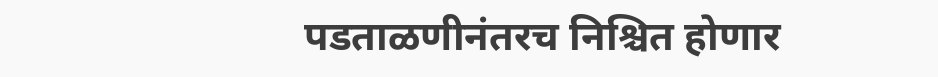पडताळणीनंतरच निश्चित होणार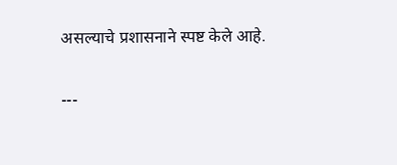असल्याचे प्रशासनाने स्पष्ट केले आहे.

---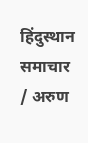हिंदुस्थान समाचार / अरुण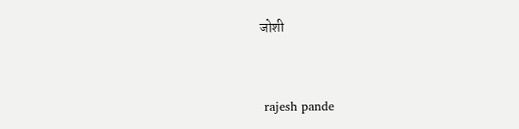जोशी


 rajesh pande